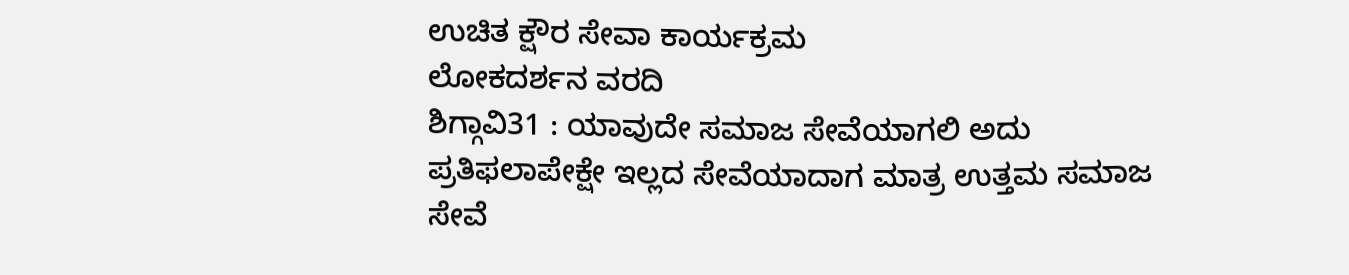ಉಚಿತ ಕ್ಷೌರ ಸೇವಾ ಕಾರ್ಯಕ್ರಮ
ಲೋಕದರ್ಶನ ವರದಿ
ಶಿಗ್ಗಾವಿ31 : ಯಾವುದೇ ಸಮಾಜ ಸೇವೆಯಾಗಲಿ ಅದು ಪ್ರತಿಫಲಾಪೇಕ್ಷೇ ಇಲ್ಲದ ಸೇವೆಯಾದಾಗ ಮಾತ್ರ ಉತ್ತಮ ಸಮಾಜ ಸೇವೆ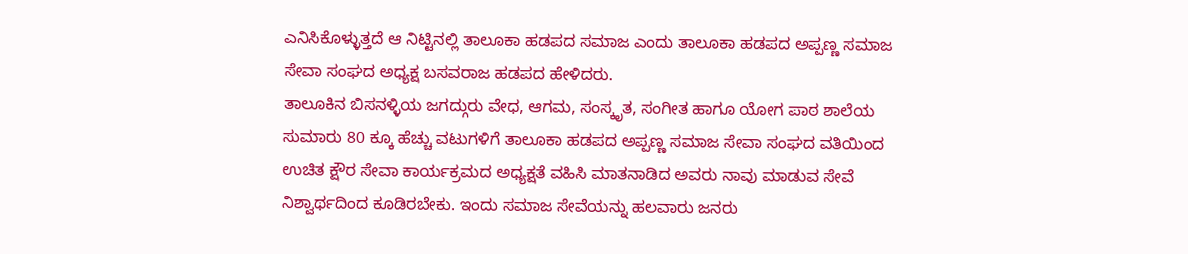ಎನಿಸಿಕೊಳ್ಳುತ್ತದೆ ಆ ನಿಟ್ಟಿನಲ್ಲಿ ತಾಲೂಕಾ ಹಡಪದ ಸಮಾಜ ಎಂದು ತಾಲೂಕಾ ಹಡಪದ ಅಪ್ಪಣ್ಣ ಸಮಾಜ ಸೇವಾ ಸಂಘದ ಅಧ್ಯಕ್ಷ ಬಸವರಾಜ ಹಡಪದ ಹೇಳಿದರು.
ತಾಲೂಕಿನ ಬಿಸನಳ್ಳಿಯ ಜಗದ್ಗುರು ವೇಧ, ಆಗಮ, ಸಂಸ್ಕೃತ, ಸಂಗೀತ ಹಾಗೂ ಯೋಗ ಪಾಠ ಶಾಲೆಯ ಸುಮಾರು 80 ಕ್ಕೂ ಹೆಚ್ಚು ವಟುಗಳಿಗೆ ತಾಲೂಕಾ ಹಡಪದ ಅಪ್ಪಣ್ಣ ಸಮಾಜ ಸೇವಾ ಸಂಘದ ವತಿಯಿಂದ ಉಚಿತ ಕ್ಷೌರ ಸೇವಾ ಕಾರ್ಯಕ್ರಮದ ಅಧ್ಯಕ್ಷತೆ ವಹಿಸಿ ಮಾತನಾಡಿದ ಅವರು ನಾವು ಮಾಡುವ ಸೇವೆ ನಿಶ್ವಾರ್ಥದಿಂದ ಕೂಡಿರಬೇಕು. ಇಂದು ಸಮಾಜ ಸೇವೆಯನ್ನು ಹಲವಾರು ಜನರು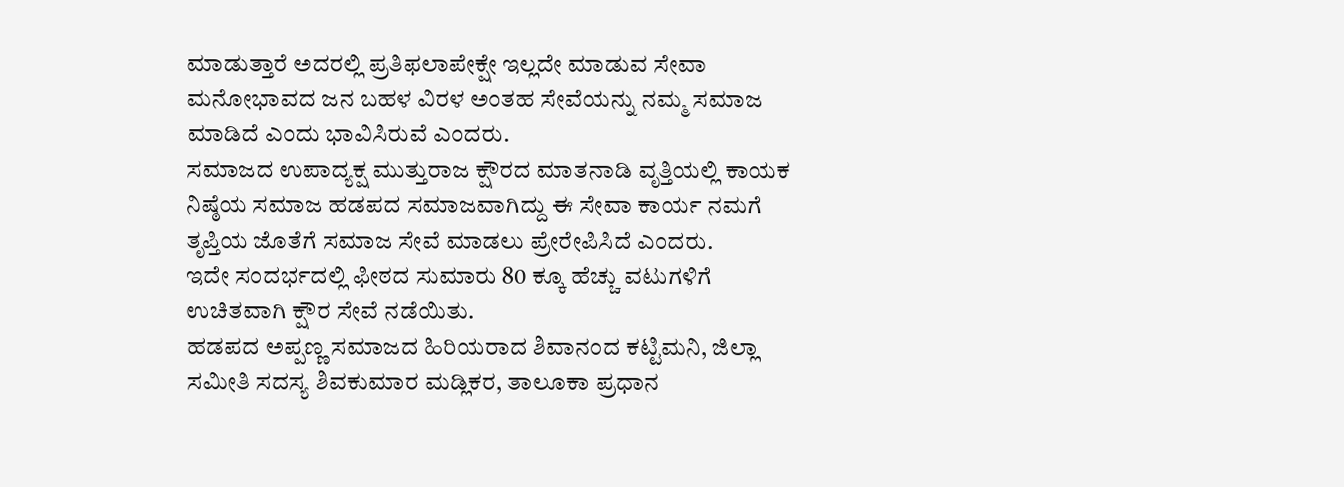ಮಾಡುತ್ತಾರೆ ಅದರಲ್ಲಿ ಪ್ರತಿಫಲಾಪೇಕ್ಷೇ ಇಲ್ಲದೇ ಮಾಡುವ ಸೇವಾ ಮನೋಭಾವದ ಜನ ಬಹಳ ವಿರಳ ಅಂತಹ ಸೇವೆಯನ್ನು ನಮ್ಮ ಸಮಾಜ ಮಾಡಿದೆ ಎಂದು ಭಾವಿಸಿರುವೆ ಎಂದರು.
ಸಮಾಜದ ಉಪಾದ್ಯಕ್ಷ ಮುತ್ತುರಾಜ ಕ್ಷೌರದ ಮಾತನಾಡಿ ವೃತ್ತಿಯಲ್ಲಿ ಕಾಯಕ ನಿಷ್ಠೆಯ ಸಮಾಜ ಹಡಪದ ಸಮಾಜವಾಗಿದ್ದು ಈ ಸೇವಾ ಕಾರ್ಯ ನಮಗೆ ತೃಪ್ತಿಯ ಜೊತೆಗೆ ಸಮಾಜ ಸೇವೆ ಮಾಡಲು ಪ್ರೇರೇಪಿಸಿದೆ ಎಂದರು.
ಇದೇ ಸಂದರ್ಭದಲ್ಲಿ ಫೀಠದ ಸುಮಾರು 80 ಕ್ಕೂ ಹೆಚ್ಚು ವಟುಗಳಿಗೆ ಉಚಿತವಾಗಿ ಕ್ಷೌರ ಸೇವೆ ನಡೆಯಿತು.
ಹಡಪದ ಅಪ್ಪಣ್ಣ ಸಮಾಜದ ಹಿರಿಯರಾದ ಶಿವಾನಂದ ಕಟ್ಟಿಮನಿ, ಜಿಲ್ಲಾ ಸಮೀತಿ ಸದಸ್ಯ ಶಿವಕುಮಾರ ಮಡ್ಲಿಕರ, ತಾಲೂಕಾ ಪ್ರಧಾನ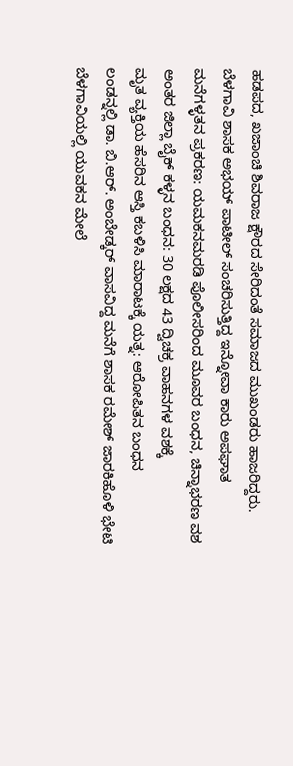ಹಡಪದ, ಖಜಾಂಚಿ ಶಿವರಾಜ ಕ್ಷೌರದ ಸೇರಿದಂತೆ ಸಮಾಜದ ಮುಖಂಡರು ಹಾಜರಿದ್ದರು.
ಬೆಳಗಾವಿ ಶಾಸಕ ಅಭಯ್ ಪಾಟೀಲ್ ಸಂಚರಿಸುತ್ತಿದ್ದ ಇನ್ನೋವಾ ಕಾರು ಅಪಘಾತ
ಮನೆಗಳ್ಳತನ ಪ್ರಕರಣ: ಯಮಕನಮರಡಿ ಪೊಲೀಸರಿಂದ ಮೂವರ ಬಂಧನ, ಚಿನ್ನಾಭರಣ ವಶ
ಅಂತರ ಜಿಲ್ಲಾ ಬೈಕ್ ಕಳ್ಳನ ಬಂಧನ: 30 ಲಕ್ಷದ 43 ದ್ವಿಚಕ್ರ ವಾಹನಗಳ ವಶಕ್ಕೆ
ಮೃತ ವ್ಯಕ್ತಿಯ ಹೆಸರಿನ ಆಸ್ತಿ ಕಬಳಿಸಿ ಮಾರಾಟಕ್ಕೆ ಯತ್ನ: ಆರೋಪಿತನ ಬಂಧನ
ಲಂಡನ್ನಲ್ಲಿ ಡಾ. ಬಿ.ಆರ್. ಅಂಬೇಡ್ಕರ್ ವಾಸವಿದ್ದ ಮನೆಗೆ ಶಾಸಕ ರಮೇಶ್ ಜಾರಕಿಹೊಳಿ ಭೇಟಿ
ಬೆಳಗಾವಿಯಲ್ಲಿ ಯುವಕನ ಮೇಲೆ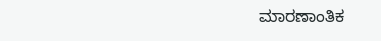ಮಾರಣಾಂತಿಕ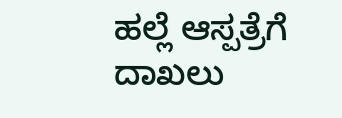ಹಲ್ಲೆ ಆಸ್ಪತ್ರೆಗೆ ದಾಖಲು